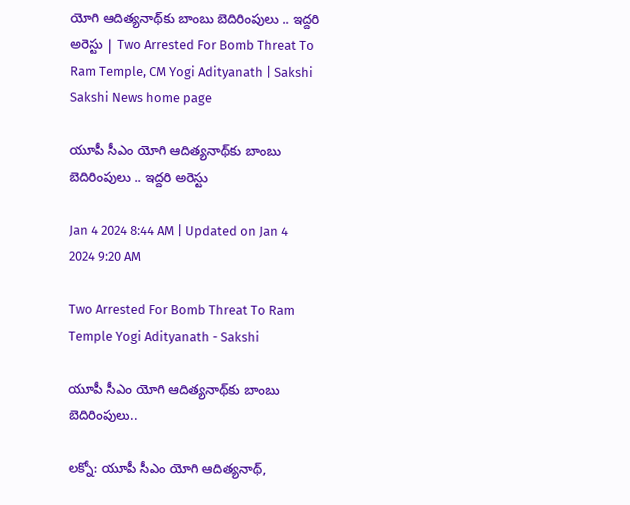యోగి ఆదిత్యనాథ్‌కు బాంబు బెదిరింపులు .. ఇద్దరి అరెస్టు | Two Arrested For Bomb Threat To Ram Temple, CM Yogi Adityanath | Sakshi
Sakshi News home page

యూపీ సీఎం యోగి ఆదిత్యనాథ్‌కు బాంబు బెదిరింపులు .. ఇద్దరి అరెస్టు

Jan 4 2024 8:44 AM | Updated on Jan 4 2024 9:20 AM

Two Arrested For Bomb Threat To Ram Temple Yogi Adityanath - Sakshi

యూపీ సీఎం యోగి ఆదిత్యనాథ్‌కు బాంబు బెదిరింపులు..

లక్నో: యూపీ సీఎం యోగి ఆదిత్యనాథ్‌,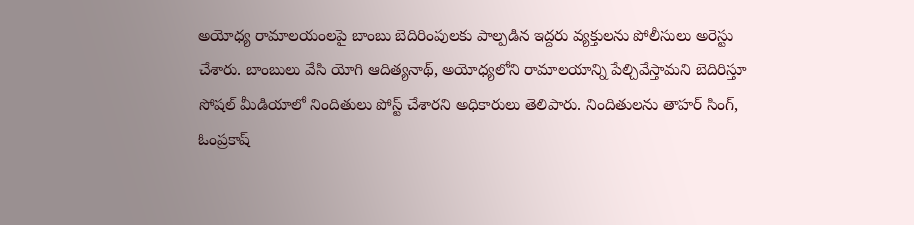అయోధ్య రామాలయంలపై బాంబు బెదిరింపులకు పాల్పడిన ఇద్దరు వ్యక్తులను పోలీసులు అరెస్టు చేశారు. బాంబులు వేసి యోగి ఆదిత్యనాథ్‌, అయోధ్యలోని రామాలయాన్ని పేల్చివేస్తామని బెదిరిస్తూ సోషల్ మీడియాలో నిందితులు పోస్ట్ చేశారని అధికారులు తెలిపారు. నిందితులను తాహర్ సింగ్, ఓంప్రకాష్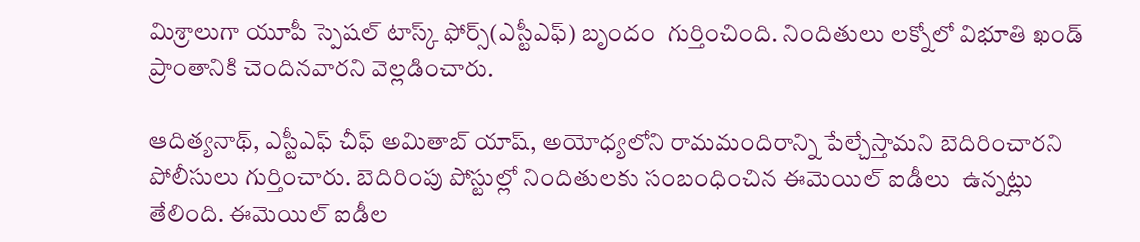మిశ్రాలుగా యూపీ స్పెషల్ టాస్క్ ఫోర్స్(ఎస్టీఎఫ్‌) బృందం  గుర్తించింది. నిందితులు లక్నోలో విభూతి ఖండ్ ప్రాంతానికి చెందినవారని వెల్లడించారు.

ఆదిత్యనాథ్, ఎస్టీఎఫ్ చీఫ్ అమితాబ్ యాష్, అయోధ్యలోని రామమందిరాన్ని పేల్చేస్తామని బెదిరించారని పోలీసులు గుర్తించారు. బెదిరింపు పోస్టుల్లో నిందితులకు సంబంధించిన ఈమెయిల్ ఐడీలు  ఉన్నట్లు తేలింది. ఈమెయిల్‌ ఐడీల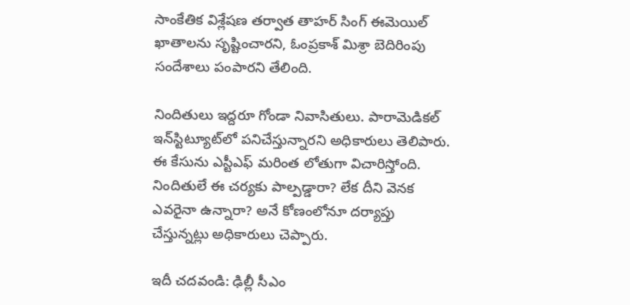సాంకేతిక విశ్లేషణ తర్వాత తాహర్‌ సింగ్‌ ఈమెయిల్‌ ఖాతాలను సృష్టించారని, ఓంప్రకాశ్‌ మిశ్రా బెదిరింపు సందేశాలు పంపారని తేలింది.

నిందితులు ఇద్దరూ గోండా నివాసితులు. పారామెడికల్ ఇన్‌స్టిట్యూట్‌లో పనిచేస్తున్నారని అధికారులు తెలిపారు. ఈ కేసును ఎస్టీఎఫ్ మరింత లోతుగా విచారిస్తోంది. నిందితులే ఈ చర్యకు పాల్పడ్డారా? లేక దీని వెనక ఎవరైనా ఉన్నారా? అనే కోణంలోనూ దర్యాప్తు చేస్తున్నట్లు అధికారులు చెప్పారు.

ఇదీ చదవండి: ఢిల్లీ సీఎం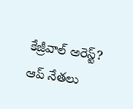కేజ్రీవాల్ అరెస్ట్? ఆప్‌ నేతలు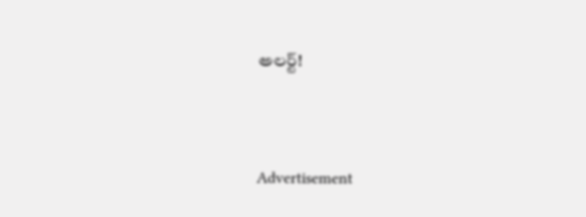అలర్ట్!




Advertisement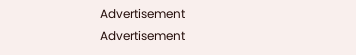Advertisement
Advertisement